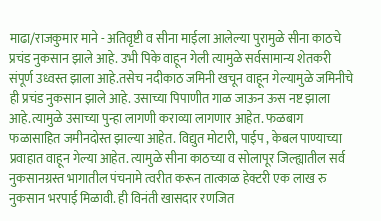माढा/राजकुमार माने - अतिवृष्टी व सीना माईला आलेल्या पुरामुळे सीना काठचे प्रचंड नुकसान झाले आहे. उभी पिके वाहून गेली त्यामुळे सर्वसामान्य शेतकरी संपूर्ण उध्वस्त झाला आहे.तसेच नदीकाठ जमिनी खचून वाहून गेल्यामुळे जमिनीचे ही प्रचंड नुकसान झाले आहे. उसाच्या पिपाणीत गाळ जाऊन ऊस नष्ट झाला आहे.त्यामुळे उसाच्या पुन्हा लागणी कराव्या लागणार आहेत. फळबाग फळासाहित जमीनदोस्त झाल्या आहेत. विद्युत मोटारी, पाईप , केबल पाण्याच्या प्रवाहात वाहून गेल्या आहेत. त्यामुळे सीना काठच्या व सोलापूर जिल्ह्यातील सर्व नुकसानग्रस्त भागातील पंचनामे त्वरीत करून तात्काळ हेक्टरी एक लाख रु नुकसान भरपाई मिळावी. ही विनंती खासदार रणजित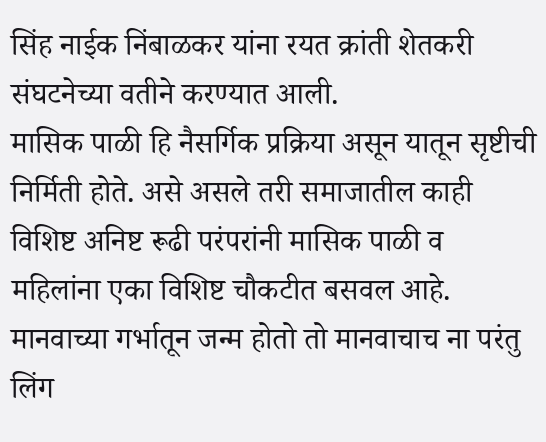सिंह नाईक निंबाळकर यांना रयत क्रांती शेतकरी संघटनेच्या वतीने करण्यात आली.
मासिक पाळी हि नैसर्गिक प्रक्रिया असून यातून सृष्टीची निर्मिती होते. असे असले तरी समाजातील काही विशिष्ट अनिष्ट रूढी परंपरांनी मासिक पाळी व महिलांना एका विशिष्ट चौकटीत बसवल आहे. मानवाच्या गर्भातून जन्म होतो तो मानवाचाच ना परंतु लिंग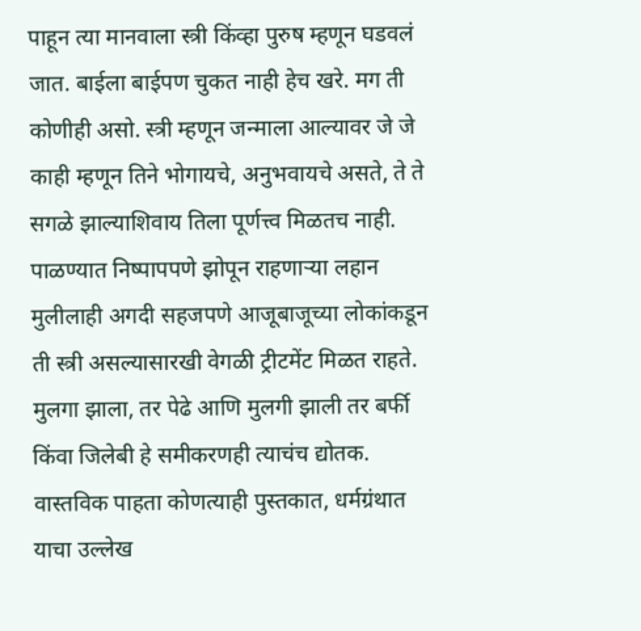पाहून त्या मानवाला स्त्री किंव्हा पुरुष म्हणून घडवलं जात. बाईला बाईपण चुकत नाही हेच खरे. मग ती कोणीही असो. स्त्री म्हणून जन्माला आल्यावर जे जे काही म्हणून तिने भोगायचे, अनुभवायचे असते, ते ते सगळे झाल्याशिवाय तिला पूर्णत्त्व मिळतच नाही. पाळण्यात निष्पापपणे झोपून राहणाऱ्या लहान मुलीलाही अगदी सहजपणे आजूबाजूच्या लोकांकडून ती स्त्री असल्यासारखी वेगळी ट्रीटमेंट मिळत राहते. मुलगा झाला, तर पेढे आणि मुलगी झाली तर बर्फी किंवा जिलेबी हे समीकरणही त्याचंच द्योतक. वास्तविक पाहता कोणत्याही पुस्तकात, धर्मग्रंथात याचा उल्लेख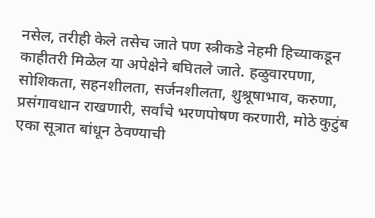नसेल, तरीही केले तसेच जाते पण स्त्रीकडे नेहमी हिच्याकडून काहीतरी मिळेल या अपेक्षेने बघितले जाते. हळुवारपणा, सोशिकता, सहनशीलता, सर्जनशीलता, शुश्रूषाभाव, करुणा, प्रसंगावधान राखणारी, सर्वांचे भरणपोषण करणारी, मोठे कुटुंब एका सूत्रात बांधून ठेवण्याची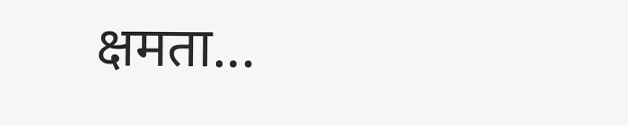क्षमता...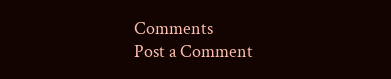Comments
Post a Comment